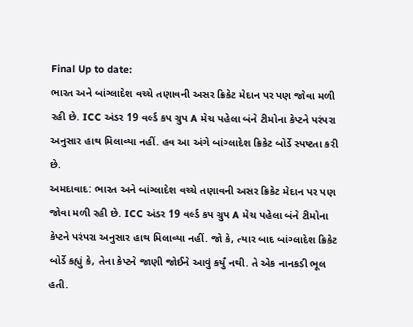Final Up to date:
ભારત અને બાંગ્લાદેશ વચ્ચે તણાવની અસર ક્રિકેટ મેદાન પર પણ જોવા મળી રહી છે. ICC અંડર 19 વર્લ્ડ કપ ગ્રુપ A મેચ પહેલા બંને ટીમોના કેપ્ટને પરંપરા અનુસાર હાથ મિલાવ્યા નહીં. હવ આ અંગે બાંગ્લાદેશ ક્રિકેટ બોર્ડે સ્પષ્ટતા કરી છે.
અમદાવાદ: ભારત અને બાંગ્લાદેશ વચ્ચે તણાવની અસર ક્રિકેટ મેદાન પર પણ જોવા મળી રહી છે. ICC અંડર 19 વર્લ્ડ કપ ગ્રુપ A મેચ પહેલા બંને ટીમોના કેપ્ટને પરંપરા અનુસાર હાથ મિલાવ્યા નહીં. જો કે, ત્યાર બાદ બાંગ્લાદેશ ક્રિકેટ બોર્ડે કહ્યું કે, તેના કેપ્ટને જાણી જોઈને આવું કર્યું નથી. તે એક નાનકડી ભૂલ હતી.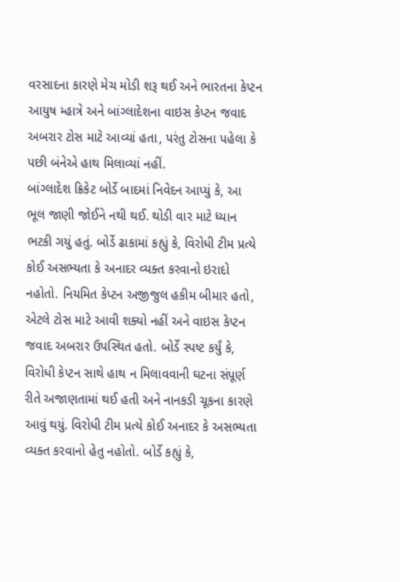વરસાદના કારણે મેચ મોડી શરૂ થઈ અને ભારતના કેપ્ટન આયુષ મ્હાત્રે અને બાંગ્લાદેશના વાઇસ કેપ્ટન જવાદ અબરાર ટોસ માટે આવ્યાં હતા, પરંતુ ટોસના પહેલા કે પછી બંનેએ હાથ મિલાવ્યાં નહીં.
બાંગ્લાદેશ ક્રિકેટ બોર્ડે બાદમાં નિવેદન આપ્યું કે, આ ભૂલ જાણી જોઈને નથી થઈ. થોડી વાર માટે ધ્યાન ભટકી ગયું હતું. બોર્ડે ઢાકામાં કહ્યું કે, વિરોધી ટીમ પ્રત્યે કોઈ અસભ્યતા કે અનાદર વ્યક્ત કરવાનો ઇરાદો નહોતો. નિયમિત કેપ્ટન અજીજુલ હકીમ બીમાર હતો, એટલે ટોસ માટે આવી શક્યો નહીં અને વાઇસ કેપ્ટન જવાદ અબરાર ઉપસ્થિત હતો. બોર્ડે સ્પષ્ટ કર્યું કે, વિરોધી કેપ્ટન સાથે હાથ ન મિલાવવાની ઘટના સંપૂર્ણ રીતે અજાણતામાં થઈ હતી અને નાનકડી ચૂકના કારણે આવું થયું. વિરોધી ટીમ પ્રત્યે કોઈ અનાદર કે અસભ્યતા વ્યક્ત કરવાનો હેતુ નહોતો. બોર્ડે કહ્યું કે,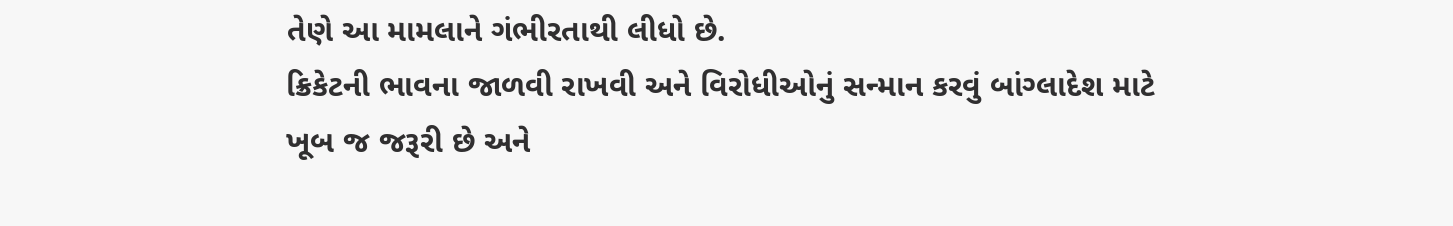તેણે આ મામલાને ગંભીરતાથી લીધો છે.
ક્રિકેટની ભાવના જાળવી રાખવી અને વિરોધીઓનું સન્માન કરવું બાંગ્લાદેશ માટે ખૂબ જ જરૂરી છે અને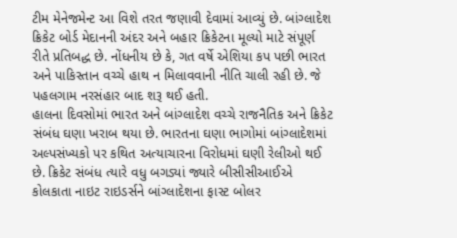ટીમ મેનેજમેન્ટ આ વિશે તરત જણાવી દેવામાં આવ્યું છે. બાંગ્લાદેશ ક્રિકેટ બોર્ડ મેદાનની અંદર અને બહાર ક્રિકેટના મૂલ્યો માટે સંપૂર્ણ રીતે પ્રતિબદ્ધ છે. નોંધનીય છે કે, ગત વર્ષે એશિયા કપ પછી ભારત અને પાકિસ્તાન વચ્ચે હાથ ન મિલાવવાની નીતિ ચાલી રહી છે. જે પહલગામ નરસંહાર બાદ શરૂ થઈ હતી.
હાલના દિવસોમાં ભારત અને બાંગ્લાદેશ વચ્ચે રાજનૈતિક અને ક્રિકેટ સંબંધ ઘણા ખરાબ થયા છે. ભારતના ઘણા ભાગોમાં બાંગ્લાદેશમાં અલ્પસંખ્યકો પર કથિત અત્યાચારના વિરોધમાં ઘણી રેલીઓ થઈ છે. ક્રિકેટ સંબંધ ત્યારે વધુ બગડ્યાં જ્યારે બીસીસીઆઈએ કોલકાતા નાઇટ રાઇડર્સને બાંગ્લાદેશના ફાસ્ટ બોલર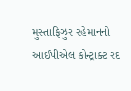મુસ્તાફિઝુર રહેમાનનો આઈપીએલ કોન્ટ્રાક્ટ રદ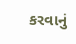કરવાનું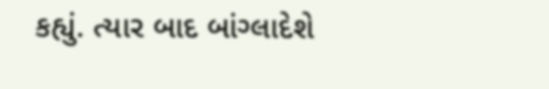કહ્યું. ત્યાર બાદ બાંગ્લાદેશે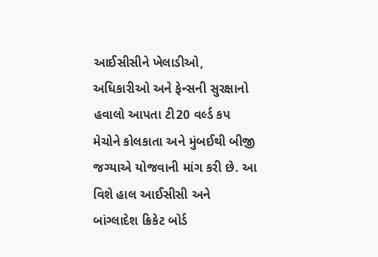આઈસીસીને ખેલાડીઓ, અધિકારીઓ અને ફેન્સની સુરક્ષાનો હવાલો આપતા ટી20 વર્લ્ડ કપ મેચોને કોલકાતા અને મુંબઈથી બીજી જગ્યાએ યોજવાની માંગ કરી છે. આ વિશે હાલ આઈસીસી અને બાંગ્લાદેશ ક્રિકેટ બોર્ડ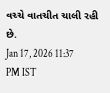વચ્ચે વાતચીત ચાલી રહી છે.
Jan 17, 2026 11:37 PM IST